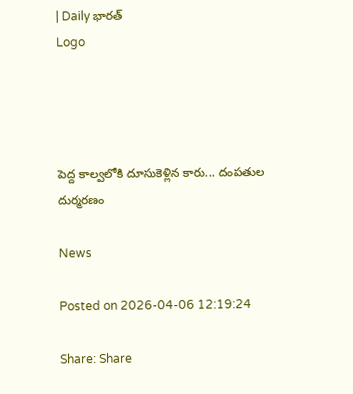| Daily భారత్
Logo




పెద్ద కాల్వలోకి దూసుకెళ్లిన కారు... దంపతుల దుర్మరణం

News

Posted on 2026-04-06 12:19:24

Share: Share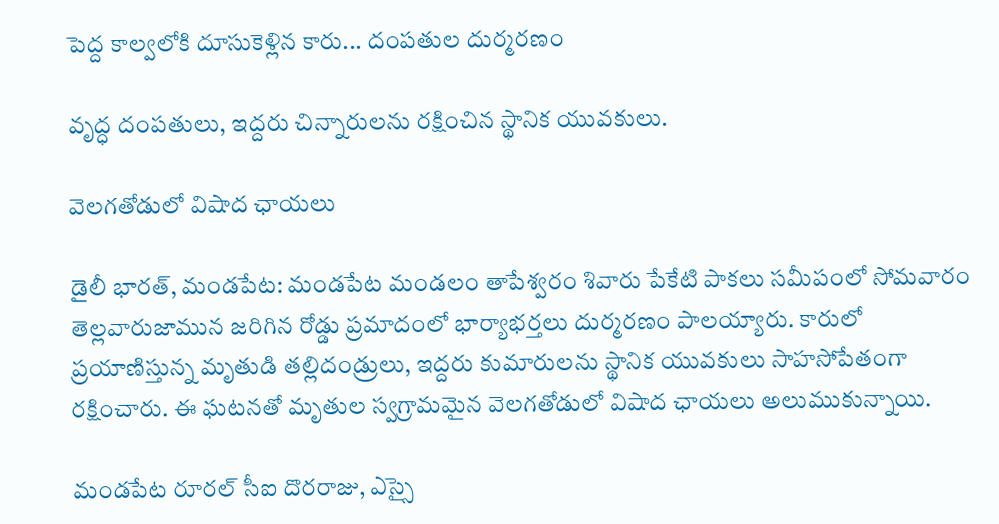పెద్ద కాల్వలోకి దూసుకెళ్లిన కారు... దంపతుల దుర్మరణం

వృద్ధ దంపతులు, ఇద్దరు చిన్నారులను రక్షించిన స్థానిక యువకులు.

వెలగతోడులో విషాద ఛాయలు

డైలీ భారత్, మండపేట: మండపేట మండలం తాపేశ్వరం శివారు పేకేటి పాకలు సమీపంలో సోమవారం తెల్లవారుజామున జరిగిన రోడ్డు ప్రమాదంలో భార్యాభర్తలు దుర్మరణం పాలయ్యారు. కారులో ప్రయాణిస్తున్న మృతుడి తల్లిదండ్రులు, ఇద్దరు కుమారులను స్థానిక యువకులు సాహసోపేతంగా రక్షించారు. ఈ ఘటనతో మృతుల స్వగ్రామమైన వెలగతోడులో విషాద ఛాయలు అలుముకున్నాయి.

మండపేట రూరల్ సీఐ దొరరాజు, ఎస్సై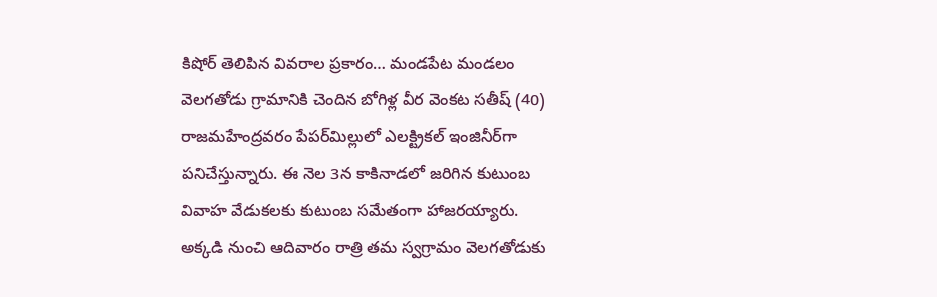కిషోర్ తెలిపిన వివరాల ప్రకారం… మండపేట మండలం వెలగతోడు గ్రామానికి చెందిన బోగిళ్ల వీర వెంకట సతీష్ (40) రాజమహేంద్రవరం పేపర్‌మిల్లులో ఎలక్ట్రికల్ ఇంజినీర్‌గా పనిచేస్తున్నారు. ఈ నెల 3న కాకినాడలో జరిగిన కుటుంబ వివాహ వేడుకలకు కుటుంబ సమేతంగా హాజరయ్యారు. అక్కడి నుంచి ఆదివారం రాత్రి తమ స్వగ్రామం వెలగతోడుకు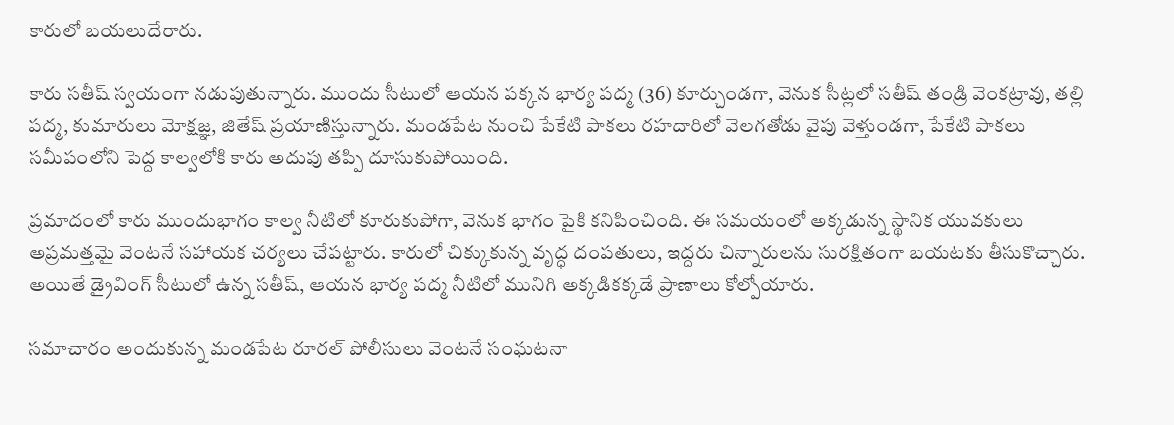కారులో బయలుదేరారు.

కారు సతీష్ స్వయంగా నడుపుతున్నారు. ముందు సీటులో ఆయన పక్కన భార్య పద్మ (36) కూర్చుండగా, వెనుక సీట్లలో సతీష్ తండ్రి వెంకట్రావు, తల్లి పద్మ, కుమారులు మోక్షజ్ఞ, జితేష్ ప్రయాణిస్తున్నారు. మండపేట నుంచి పేకేటి పాకలు రహదారిలో వెలగతోడు వైపు వెళ్తుండగా, పేకేటి పాకలు సమీపంలోని పెద్ద కాల్వలోకి కారు అదుపు తప్పి దూసుకుపోయింది.

ప్రమాదంలో కారు ముందుభాగం కాల్వ నీటిలో కూరుకుపోగా, వెనుక భాగం పైకి కనిపించింది. ఈ సమయంలో అక్కడున్న స్థానిక యువకులు అప్రమత్తమై వెంటనే సహాయక చర్యలు చేపట్టారు. కారులో చిక్కుకున్న వృద్ధ దంపతులు, ఇద్దరు చిన్నారులను సురక్షితంగా బయటకు తీసుకొచ్చారు. అయితే డ్రైవింగ్ సీటులో ఉన్న సతీష్, ఆయన భార్య పద్మ నీటిలో మునిగి అక్కడికక్కడే ప్రాణాలు కోల్పోయారు.

సమాచారం అందుకున్న మండపేట రూరల్ పోలీసులు వెంటనే సంఘటనా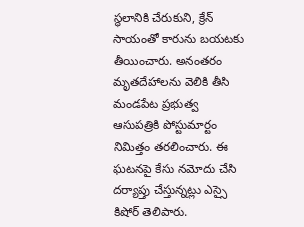స్థలానికి చేరుకుని, క్రేన్ సాయంతో కారును బయటకు తీయించారు. అనంతరం మృతదేహాలను వెలికి తీసి మండపేట ప్రభుత్వ ఆసుపత్రికి పోస్టుమార్టం నిమిత్తం తరలించారు. ఈ ఘటనపై కేసు నమోదు చేసి దర్యాప్తు చేస్తున్నట్లు ఎస్సై కిషోర్ తెలిపారు.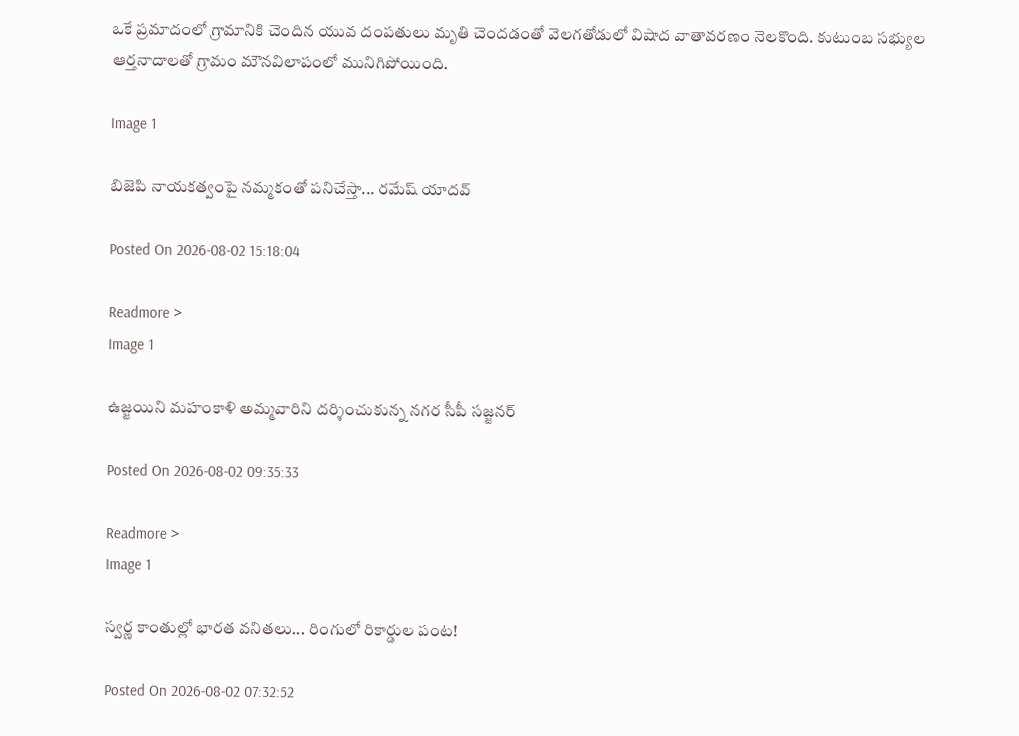ఒకే ప్రమాదంలో గ్రామానికి చెందిన యువ దంపతులు మృతి చెందడంతో వెలగతోడులో విషాద వాతావరణం నెలకొంది. కుటుంబ సభ్యుల ఆర్తనాదాలతో గ్రామం మౌనవిలాపంలో మునిగిపోయింది.

Image 1

బిజెపి నాయకత్వంపై నమ్మకంతో పనిచేస్తా... రమేష్ యాదవ్

Posted On 2026-08-02 15:18:04

Readmore >
Image 1

ఉజ్జయిని మహంకాళి అమ్మవారిని దర్శించుకున్న నగర సీపీ సజ్జనర్

Posted On 2026-08-02 09:35:33

Readmore >
Image 1

స్వర్ణ కాంతుల్లో భారత వనితలు... రింగులో రికార్డుల పంట!

Posted On 2026-08-02 07:32:52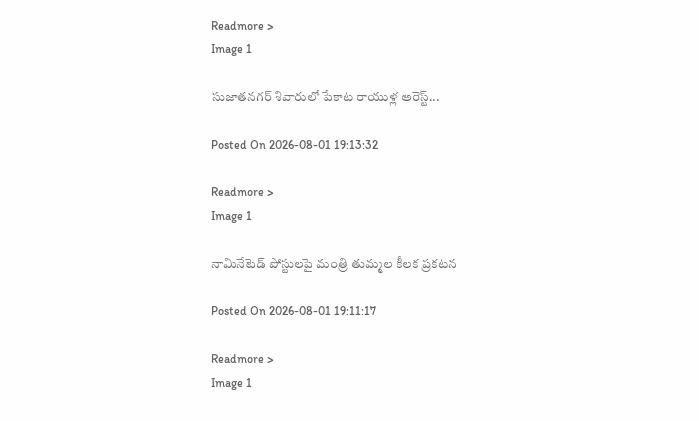Readmore >
Image 1

సుజాతనగర్ శివారులో పేకాట రాయుళ్ల అరెస్ట్...

Posted On 2026-08-01 19:13:32

Readmore >
Image 1

నామినేటెడ్ పోస్టులపై మంత్రి తుమ్మల కీలక ప్రకటన

Posted On 2026-08-01 19:11:17

Readmore >
Image 1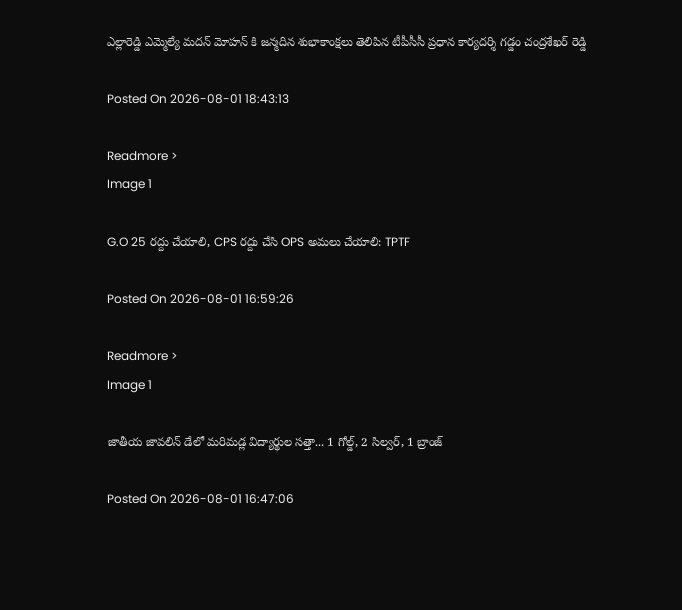ఎల్లారెడ్డి ఎమ్మెల్యే మదన్ మోహన్ కి జన్మదిన శుభాకాంక్షలు తెలిపిన టీపీసీసీ ప్రధాన కార్యదర్శి గడ్డం చంద్రశేఖర్ రెడ్డి

Posted On 2026-08-01 18:43:13

Readmore >
Image 1

G.O 25 రద్దు చేయాలి, CPS రద్దు చేసి OPS అమలు చేయాలి: TPTF

Posted On 2026-08-01 16:59:26

Readmore >
Image 1

జాతీయ జావలిన్ డేలో మరిమడ్ల విద్యార్థుల సత్తా... 1 గోల్డ్, 2 సిల్వర్, 1 బ్రాంజ్

Posted On 2026-08-01 16:47:06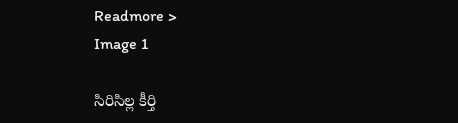Readmore >
Image 1

సిరిసిల్ల కీర్తి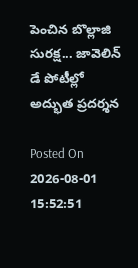పెంచిన బొల్లాజి సురక్ష... జావెలిన్ డే పోటీల్లో అద్భుత ప్రదర్శన

Posted On 2026-08-01 15:52:51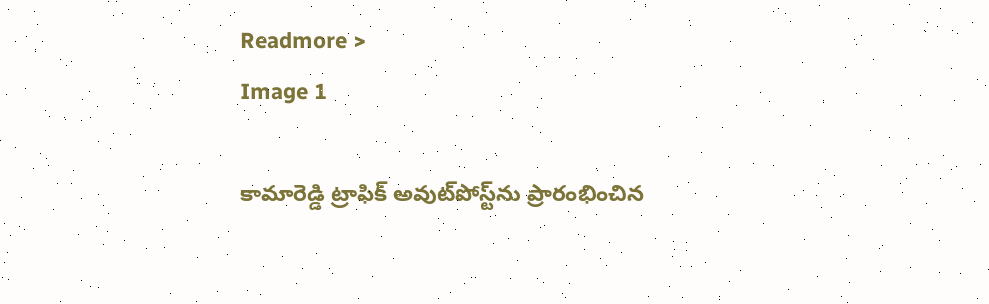Readmore >
Image 1

కామారెడ్డి ట్రాఫిక్ అవుట్‌పోస్ట్‌ను ప్రారంభించిన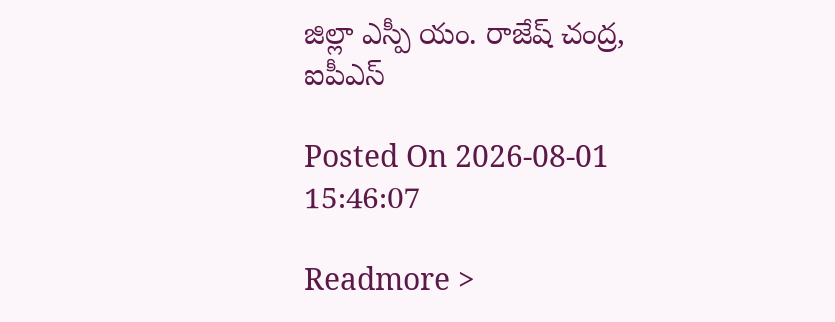జిల్లా ఎస్పీ యం. రాజేష్ చంద్ర, ఐపీఎస్

Posted On 2026-08-01 15:46:07

Readmore >